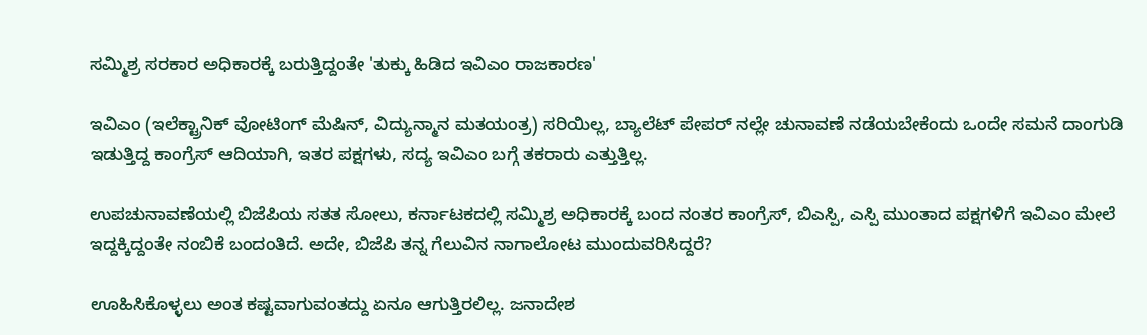ಸಮ್ಮಿಶ್ರ ಸರಕಾರ ಅಧಿಕಾರಕ್ಕೆ ಬರುತ್ತಿದ್ದಂತೇ 'ತುಕ್ಕು ಹಿಡಿದ ಇವಿಎಂ ರಾಜಕಾರಣ'

ಇವಿಎಂ (ಇಲೆಕ್ಟ್ರಾನಿಕ್ ವೋಟಿಂಗ್ ಮೆಷಿನ್, ವಿದ್ಯುನ್ಮಾನ ಮತಯಂತ್ರ) ಸರಿಯಿಲ್ಲ, ಬ್ಯಾಲೆಟ್ ಪೇಪರ್ ನಲ್ಲೇ ಚುನಾವಣೆ ನಡೆಯಬೇಕೆಂದು ಒಂದೇ ಸಮನೆ ದಾಂಗುಡಿ ಇಡುತ್ತಿದ್ದ ಕಾಂಗ್ರೆಸ್ ಆದಿಯಾಗಿ, ಇತರ ಪಕ್ಷಗಳು, ಸದ್ಯ ಇವಿಎಂ ಬಗ್ಗೆ ತಕರಾರು ಎತ್ತುತ್ತಿಲ್ಲ.

ಉಪಚುನಾವಣೆಯಲ್ಲಿ ಬಿಜೆಪಿಯ ಸತತ ಸೋಲು, ಕರ್ನಾಟಕದಲ್ಲಿ ಸಮ್ಮಿಶ್ರ ಅಧಿಕಾರಕ್ಕೆ ಬಂದ ನಂತರ ಕಾಂಗ್ರೆಸ್, ಬಿಎಸ್ಪಿ, ಎಸ್ಪಿ ಮುಂತಾದ ಪಕ್ಷಗಳಿಗೆ ಇವಿಎಂ ಮೇಲೆ ಇದ್ದಕ್ಕಿದ್ದಂತೇ ನಂಬಿಕೆ ಬಂದಂತಿದೆ. ಅದೇ, ಬಿಜೆಪಿ ತನ್ನ ಗೆಲುವಿನ ನಾಗಾಲೋಟ ಮುಂದುವರಿಸಿದ್ದರೆ?

ಊಹಿಸಿಕೊಳ್ಳಲು ಅಂತ ಕಷ್ಟವಾಗುವಂತದ್ದು ಏನೂ ಆಗುತ್ತಿರಲಿಲ್ಲ. ಜನಾದೇಶ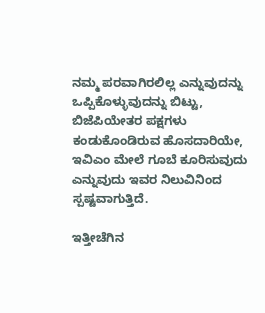ನಮ್ಮ ಪರವಾಗಿರಲಿಲ್ಲ ಎನ್ನುವುದನ್ನು ಒಪ್ಪಿಕೊಳ್ಳುವುದನ್ನು ಬಿಟ್ಟು, ಬಿಜೆಪಿಯೇತರ ಪಕ್ಷಗಳು ಕಂಡುಕೊಂಡಿರುವ ಹೊಸದಾರಿಯೇ, ಇವಿಎಂ ಮೇಲೆ ಗೂಬೆ ಕೂರಿಸುವುದು ಎನ್ನುವುದು ಇವರ ನಿಲುವಿನಿಂದ ಸ್ಪಷ್ಟವಾಗುತ್ತಿದೆ.

ಇತ್ತೀಚೆಗಿನ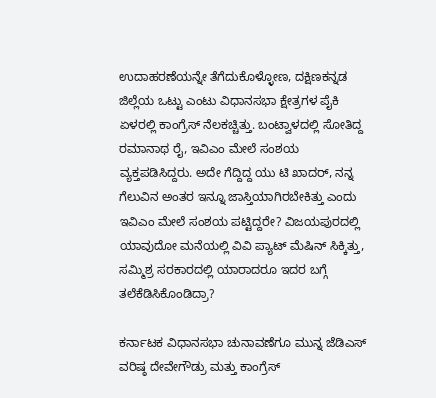ಉದಾಹರಣೆಯನ್ನೇ ತೆಗೆದುಕೊಳ್ಳೋಣ, ದಕ್ಷಿಣಕನ್ನಡ ಜಿಲ್ಲೆಯ ಒಟ್ಟು ಎಂಟು ವಿಧಾನಸಭಾ ಕ್ಷೇತ್ರಗಳ ಪೈಕಿ ಏಳರಲ್ಲಿ ಕಾಂಗ್ರೆಸ್ ನೆಲಕಚ್ಚಿತ್ತು. ಬಂಟ್ವಾಳದಲ್ಲಿ ಸೋತಿದ್ದ ರಮಾನಾಥ ರೈ, ಇವಿಎಂ ಮೇಲೆ ಸಂಶಯ ವ್ಯಕ್ತಪಡಿಸಿದ್ದರು. ಅದೇ ಗೆದ್ದಿದ್ದ ಯು ಟಿ ಖಾದರ್, ನನ್ನ ಗೆಲುವಿನ ಅಂತರ ಇನ್ನೂ ಜಾಸ್ತಿಯಾಗಿರಬೇಕಿತ್ತು ಎಂದು ಇವಿಎಂ ಮೇಲೆ ಸಂಶಯ ಪಟ್ಟಿದ್ದರೇ? ವಿಜಯಪುರದಲ್ಲಿ ಯಾವುದೋ ಮನೆಯಲ್ಲಿ ವಿವಿ ಪ್ಯಾಟ್ ಮೆಷಿನ್ ಸಿಕ್ಕಿತ್ತು, ಸಮ್ಮಿಶ್ರ ಸರಕಾರದಲ್ಲಿ ಯಾರಾದರೂ ಇದರ ಬಗ್ಗೆ ತಲೆಕೆಡಿಸಿಕೊಂಡಿದ್ರಾ?

ಕರ್ನಾಟಕ ವಿಧಾನಸಭಾ ಚುನಾವಣೆಗೂ ಮುನ್ನ ಜೆಡಿಎಸ್ ವರಿಷ್ಠ ದೇವೇಗೌಡ್ರು ಮತ್ತು ಕಾಂಗ್ರೆಸ್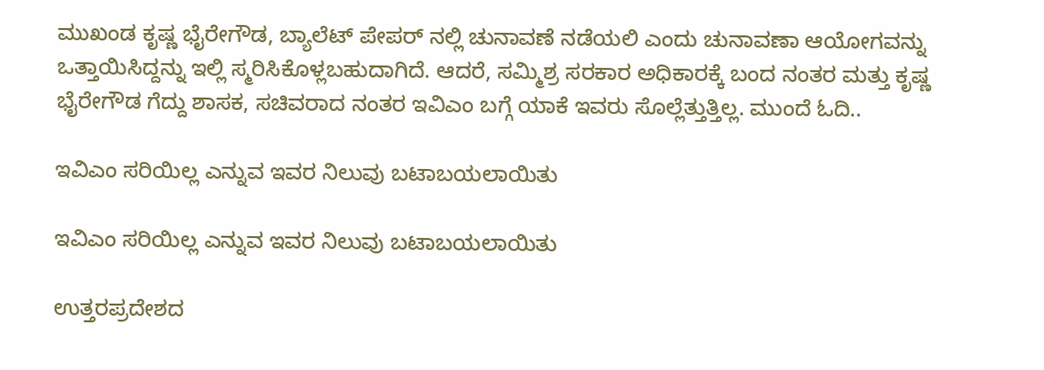ಮುಖಂಡ ಕೃಷ್ಣ ಭೈರೇಗೌಡ, ಬ್ಯಾಲೆಟ್ ಪೇಪರ್ ನಲ್ಲಿ ಚುನಾವಣೆ ನಡೆಯಲಿ ಎಂದು ಚುನಾವಣಾ ಆಯೋಗವನ್ನು ಒತ್ತಾಯಿಸಿದ್ದನ್ನು ಇಲ್ಲಿ ಸ್ಮರಿಸಿಕೊಳ್ಲಬಹುದಾಗಿದೆ. ಆದರೆ, ಸಮ್ಮಿಶ್ರ ಸರಕಾರ ಅಧಿಕಾರಕ್ಕೆ ಬಂದ ನಂತರ ಮತ್ತು ಕೃಷ್ಣ ಭೈರೇಗೌಡ ಗೆದ್ದು ಶಾಸಕ, ಸಚಿವರಾದ ನಂತರ ಇವಿಎಂ ಬಗ್ಗೆ ಯಾಕೆ ಇವರು ಸೊಲ್ಲೆತ್ತುತ್ತಿಲ್ಲ. ಮುಂದೆ ಓದಿ..

ಇವಿಎಂ ಸರಿಯಿಲ್ಲ ಎನ್ನುವ ಇವರ ನಿಲುವು ಬಟಾಬಯಲಾಯಿತು

ಇವಿಎಂ ಸರಿಯಿಲ್ಲ ಎನ್ನುವ ಇವರ ನಿಲುವು ಬಟಾಬಯಲಾಯಿತು

ಉತ್ತರಪ್ರದೇಶದ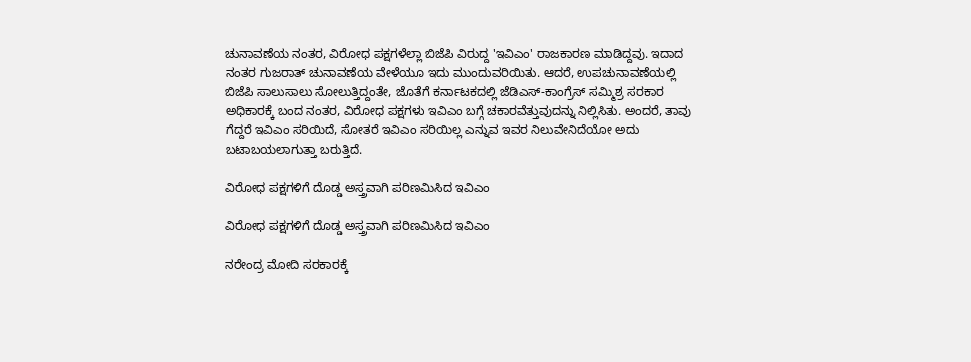ಚುನಾವಣೆಯ ನಂತರ, ವಿರೋಧ ಪಕ್ಷಗಳೆಲ್ಲಾ ಬಿಜೆಪಿ ವಿರುದ್ದ 'ಇವಿಎಂ' ರಾಜಕಾರಣ ಮಾಡಿದ್ದವು. ಇದಾದ ನಂತರ ಗುಜರಾತ್ ಚುನಾವಣೆಯ ವೇಳೆಯೂ ಇದು ಮುಂದುವರಿಯಿತು. ಆದರೆ, ಉಪಚುನಾವಣೆಯಲ್ಲಿ ಬಿಜೆಪಿ ಸಾಲುಸಾಲು ಸೋಲುತ್ತಿದ್ದಂತೇ, ಜೊತೆಗೆ ಕರ್ನಾಟಕದಲ್ಲಿ ಜೆಡಿಎಸ್-ಕಾಂಗ್ರೆಸ್ ಸಮ್ಮಿಶ್ರ ಸರಕಾರ ಅಧಿಕಾರಕ್ಕೆ ಬಂದ ನಂತರ, ವಿರೋಧ ಪಕ್ಷಗಳು ಇವಿಎಂ ಬಗ್ಗೆ ಚಕಾರವೆತ್ತುವುದನ್ನು ನಿಲ್ಲಿಸಿತು. ಅಂದರೆ, ತಾವು ಗೆದ್ದರೆ ಇವಿಎಂ ಸರಿಯಿದೆ, ಸೋತರೆ ಇವಿಎಂ ಸರಿಯಿಲ್ಲ ಎನ್ನುವ ಇವರ ನಿಲುವೇನಿದೆಯೋ ಅದು ಬಟಾಬಯಲಾಗುತ್ತಾ ಬರುತ್ತಿದೆ.

ವಿರೋಧ ಪಕ್ಷಗಳಿಗೆ ದೊಡ್ಡ ಅಸ್ತ್ರವಾಗಿ ಪರಿಣಮಿಸಿದ ಇವಿಎಂ

ವಿರೋಧ ಪಕ್ಷಗಳಿಗೆ ದೊಡ್ಡ ಅಸ್ತ್ರವಾಗಿ ಪರಿಣಮಿಸಿದ ಇವಿಎಂ

ನರೇಂದ್ರ ಮೋದಿ ಸರಕಾರಕ್ಕೆ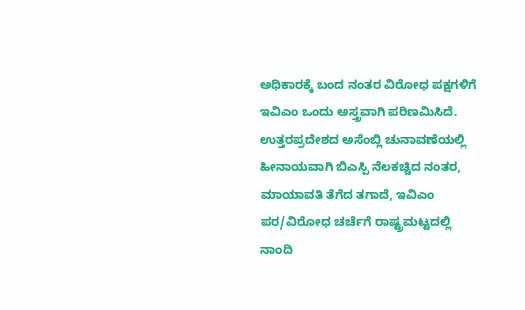ಅಧಿಕಾರಕ್ಕೆ ಬಂದ ನಂತರ ವಿರೋಧ ಪಕ್ಷಗಳಿಗೆ ಇವಿಎಂ ಒಂದು ಅಸ್ತ್ರವಾಗಿ ಪರಿಣಮಿಸಿದೆ. ಉತ್ತರಪ್ರದೇಶದ ಅಸೆಂಬ್ಲಿ ಚುನಾವಣೆಯಲ್ಲಿ ಹೀನಾಯವಾಗಿ ಬಿಎಸ್ಪಿ ನೆಲಕಚ್ಚಿದ ನಂತರ, ಮಾಯಾವತಿ ತೆಗೆದ ತಗಾದೆ, ಇವಿಎಂ ಪರ/ವಿರೋಧ ಚರ್ಚೆಗೆ ರಾಷ್ಟ್ರಮಟ್ಟದಲ್ಲಿ ನಾಂದಿ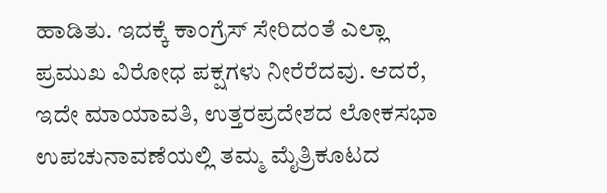ಹಾಡಿತು. ಇದಕ್ಕೆ ಕಾಂಗ್ರೆಸ್ ಸೇರಿದಂತೆ ಎಲ್ಲಾ ಪ್ರಮುಖ ವಿರೋಧ ಪಕ್ಷಗಳು ನೀರೆರೆದವು. ಆದರೆ, ಇದೇ ಮಾಯಾವತಿ, ಉತ್ತರಪ್ರದೇಶದ ಲೋಕಸಭಾ ಉಪಚುನಾವಣೆಯಲ್ಲಿ ತಮ್ಮ ಮೈತ್ರಿಕೂಟದ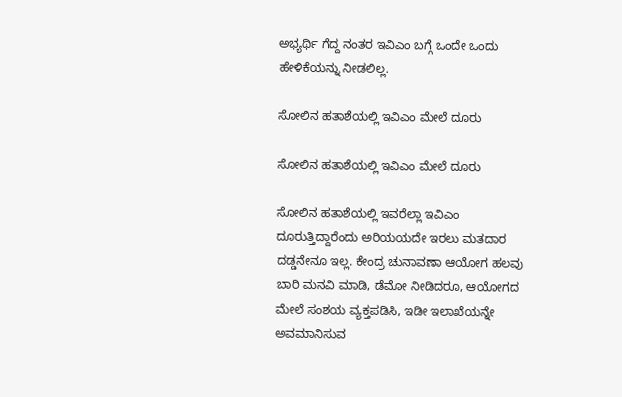ಅಭ್ಯರ್ಥಿ ಗೆದ್ದ ನಂತರ ಇವಿಎಂ ಬಗ್ಗೆ ಒಂದೇ ಒಂದು ಹೇಳಿಕೆಯನ್ನು ನೀಡಲಿಲ್ಲ.

ಸೋಲಿನ ಹತಾಶೆಯಲ್ಲಿ ಇವಿಎಂ ಮೇಲೆ ದೂರು

ಸೋಲಿನ ಹತಾಶೆಯಲ್ಲಿ ಇವಿಎಂ ಮೇಲೆ ದೂರು

ಸೋಲಿನ ಹತಾಶೆಯಲ್ಲಿ ಇವರೆಲ್ಲಾ ಇವಿಎಂ ದೂರುತ್ತಿದ್ದಾರೆಂದು ಅರಿಯಯದೇ ಇರಲು ಮತದಾರ ದಡ್ಡನೇನೂ ಇಲ್ಲ. ಕೇಂದ್ರ ಚುನಾವಣಾ ಆಯೋಗ ಹಲವು ಬಾರಿ ಮನವಿ ಮಾಡಿ, ಡೆಮೋ ನೀಡಿದರೂ, ಆಯೋಗದ ಮೇಲೆ ಸಂಶಯ ವ್ಯಕ್ತಪಡಿಸಿ, ಇಡೀ ಇಲಾಖೆಯನ್ನೇ ಅವಮಾನಿಸುವ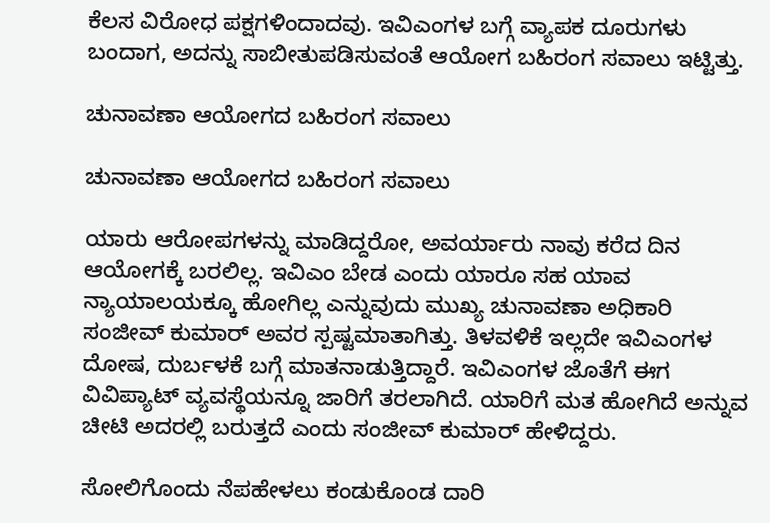ಕೆಲಸ ವಿರೋಧ ಪಕ್ಷಗಳಿಂದಾದವು. ಇವಿಎಂಗಳ ಬಗ್ಗೆ ವ್ಯಾಪಕ ದೂರುಗಳು ಬಂದಾಗ, ಅದನ್ನು ಸಾಬೀತುಪಡಿಸುವಂತೆ ಆಯೋಗ ಬಹಿರಂಗ ಸವಾಲು ಇಟ್ಟಿತ್ತು.

ಚುನಾವಣಾ ಆಯೋಗದ ಬಹಿರಂಗ ಸವಾಲು

ಚುನಾವಣಾ ಆಯೋಗದ ಬಹಿರಂಗ ಸವಾಲು

ಯಾರು ಆರೋಪಗಳನ್ನು ಮಾಡಿದ್ದರೋ, ಅವರ್ಯಾರು ನಾವು ಕರೆದ ದಿನ ಆಯೋಗಕ್ಕೆ ಬರಲಿಲ್ಲ. ಇವಿಎಂ ಬೇಡ ಎಂದು ಯಾರೂ ಸಹ ಯಾವ ನ್ಯಾಯಾಲಯಕ್ಕೂ ಹೋಗಿಲ್ಲ ಎನ್ನುವುದು ಮುಖ್ಯ ಚುನಾವಣಾ ಅಧಿಕಾರಿ ಸಂಜೀವ್ ಕುಮಾರ್ ಅವರ ಸ್ಪಷ್ಟಮಾತಾಗಿತ್ತು. ತಿಳವಳಿಕೆ ಇಲ್ಲದೇ ಇವಿಎಂಗಳ ದೋಷ, ದುರ್ಬಳಕೆ ಬಗ್ಗೆ ಮಾತನಾಡುತ್ತಿದ್ದಾರೆ. ಇವಿಎಂಗಳ ಜೊತೆಗೆ ಈಗ ವಿವಿಪ್ಯಾಟ್‌ ವ್ಯವಸ್ಥೆಯನ್ನೂ ಜಾರಿಗೆ ತರಲಾಗಿದೆ. ಯಾರಿಗೆ ಮತ ಹೋಗಿದೆ ಅನ್ನುವ ಚೀಟಿ ಅದರಲ್ಲಿ ಬರುತ್ತದೆ ಎಂದು ಸಂಜೀವ್ ಕುಮಾರ್ ಹೇಳಿದ್ದರು.

ಸೋಲಿಗೊಂದು ನೆಪಹೇಳಲು ಕಂಡುಕೊಂಡ ದಾರಿ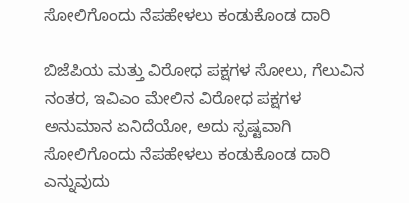ಸೋಲಿಗೊಂದು ನೆಪಹೇಳಲು ಕಂಡುಕೊಂಡ ದಾರಿ

ಬಿಜೆಪಿಯ ಮತ್ತು ವಿರೋಧ ಪಕ್ಷಗಳ ಸೋಲು, ಗೆಲುವಿನ ನಂತರ, ಇವಿಎಂ ಮೇಲಿನ ವಿರೋಧ ಪಕ್ಷಗಳ ಅನುಮಾನ ಏನಿದೆಯೋ, ಅದು ಸ್ಪಷ್ಟವಾಗಿ ಸೋಲಿಗೊಂದು ನೆಪಹೇಳಲು ಕಂಡುಕೊಂಡ ದಾರಿ ಎನ್ನುವುದು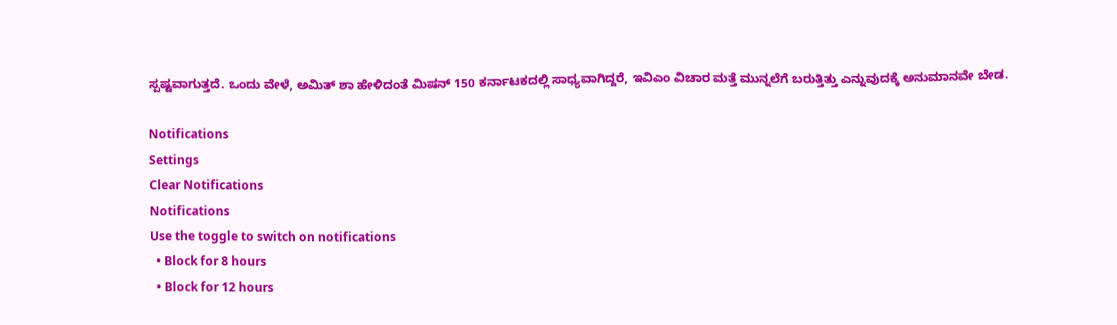ಸ್ಪಷ್ಟವಾಗುತ್ತದೆ. ಒಂದು ವೇಳೆ, ಅಮಿತ್ ಶಾ ಹೇಳಿದಂತೆ ಮಿಷನ್ 150 ಕರ್ನಾಟಕದಲ್ಲಿ ಸಾಧ್ಯವಾಗಿದ್ದರೆ, ಇವಿಎಂ ವಿಚಾರ ಮತ್ತೆ ಮುನ್ನಲೆಗೆ ಬರುತ್ತಿತ್ತು ಎನ್ನುವುದಕ್ಕೆ ಅನುಮಾನವೇ ಬೇಡ.

Notifications
Settings
Clear Notifications
Notifications
Use the toggle to switch on notifications
  • Block for 8 hours
  • Block for 12 hours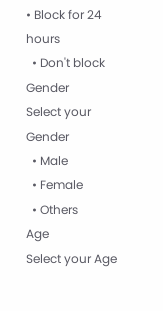• Block for 24 hours
  • Don't block
Gender
Select your Gender
  • Male
  • Female
  • Others
Age
Select your Age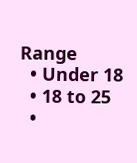Range
  • Under 18
  • 18 to 25
  •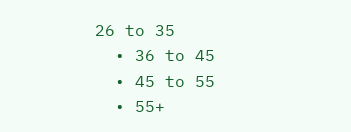26 to 35
  • 36 to 45
  • 45 to 55
  • 55+